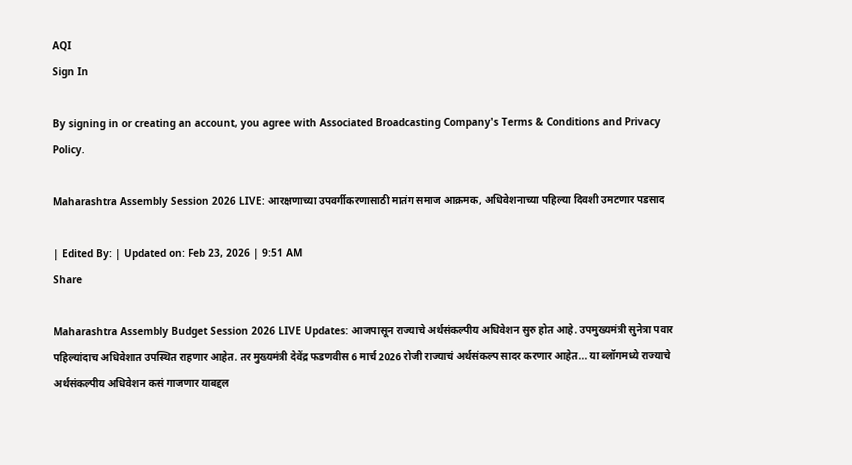AQI
Sign In

By signing in or creating an account, you agree with Associated Broadcasting Company's Terms & Conditions and Privacy Policy.

Maharashtra Assembly Session 2026 LIVE: आरक्षणाच्या उपवर्गीकरणासाठी मातंग समाज आक्रमक, अधिवेशनाच्या पहिल्या दिवशी उमटणार पडसाद

| Edited By: | Updated on: Feb 23, 2026 | 9:51 AM
Share

Maharashtra Assembly Budget Session 2026 LIVE Updates: आजपासून राज्याचे अर्थसंकल्पीय अधिवेशन सुरु होत आहे. उपमुख्यमंत्री सुनेत्रा पवार पहिल्यांदाच अधिवेशात उपस्थित राहणार आहेत. तर मुख्यमंत्री देवेंद्र फडणवीस 6 मार्च 2026 रोजी राज्याचं अर्थसंकल्प सादर करणार आहेत... या ब्लॉगमध्ये राज्याचे अर्थसंकल्पीय अधिवेशन कसं गाजणार याबद्दल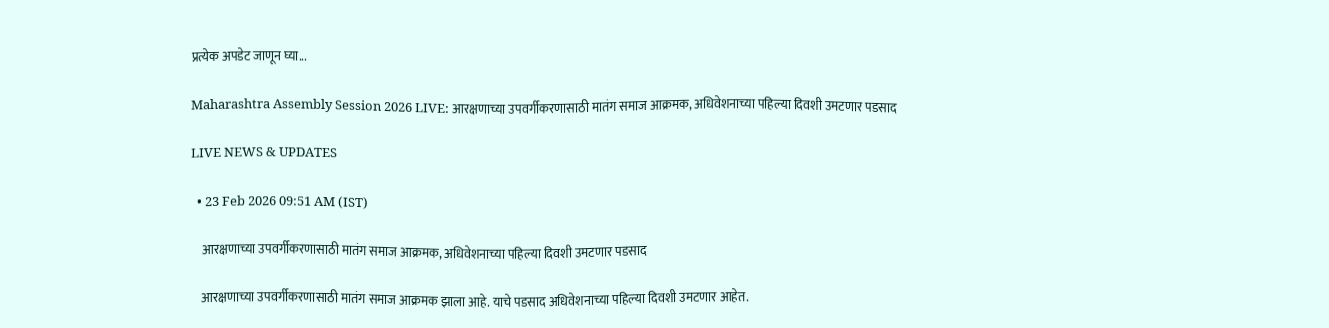प्रत्येक अपडेट जाणून घ्या...

Maharashtra Assembly Session 2026 LIVE: आरक्षणाच्या उपवर्गीकरणासाठी मातंग समाज आक्रमक, अधिवेशनाच्या पहिल्या दिवशी उमटणार पडसाद

LIVE NEWS & UPDATES

  • 23 Feb 2026 09:51 AM (IST)

    आरक्षणाच्या उपवर्गीकरणासाठी मातंग समाज आक्रमक, अधिवेशनाच्या पहिल्या दिवशी उमटणार पडसाद

    आरक्षणाच्या उपवर्गीकरणासाठी मातंग समाज आक्रमक झाला आहे. याचे पडसाद अधिवेशनाच्या पहिल्या दिवशी उमटणार आहेत.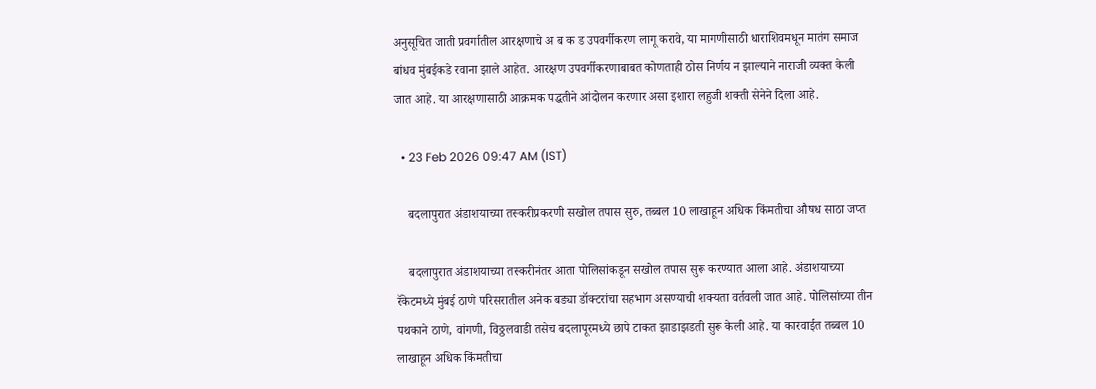अनुसूचित जाती प्रवर्गातील आरक्षणाचे अ ब क ड उपवर्गीकरण लागू करावे, या मागणीसाठी धाराशिवमधून मातंग समाज बांधव मुंबईकडे रवाना झाले आहेत. आरक्षण उपवर्गीकरणाबाबत कोणताही ठोस निर्णय न झाल्याने नाराजी व्यक्त केली जात आहे. या आरक्षणासाठी आक्रमक पद्धतीने आंदोलन करणार असा इशारा लहुजी शक्ती सेनेने दिला आहे.

  • 23 Feb 2026 09:47 AM (IST)

    बदलापुरात अंडाशयाच्या तस्करीप्रकरणी सखोल तपास सुरु, तब्बल 10 लाखाहून अधिक किंमतीचा औषध साठा जप्त

    बदलापुरात अंडाशयाच्या तस्करीनंतर आता पोलिसांकडून सखोल तपास सुरू करण्यात आला आहे. अंडाशयाच्या रॅकेटमध्ये मुंबई ठाणे परिसरातील अनेक बड्या डॉक्टरांचा सहभाग असण्याची शक्यता वर्तवली जात आहे. पोलिसांच्या तीन पथकाने ठाणे, वांगणी, विठ्ठलवाडी तसेच बदलापूरमध्ये छापे टाकत झाडाझडती सुरू केली आहे. या कारवाईत तब्बल 10 लाखाहून अधिक किंमतीचा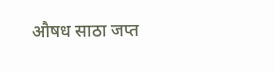औषध साठा जप्त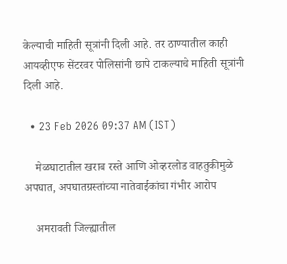केल्याची माहिती सूत्रांनी दिली आहे. तर ठाण्यातील काही आयव्हीएफ सेंटरवर पोलिसांनी छापे टाकल्याचे माहिती सूत्रांनी दिली आहे.

  • 23 Feb 2026 09:37 AM (IST)

    मेळघाटातील खराब रस्ते आणि ओव्हरलोड वाहतुकीमुळे अपघात, अपघातग्रस्तांच्या नातेवाईकांचा गंभीर आरोप

    अमरावती जिल्ह्यातील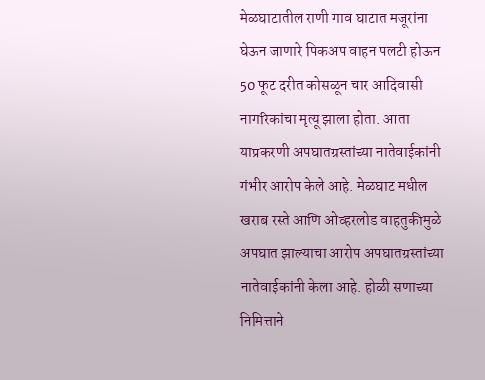मेळघाटातील राणी गाव घाटात मजूरांना घेऊन जाणारे पिकअप वाहन पलटी होऊन 50 फूट दरीत कोसळून चार आदिवासी नागरिकांचा मृत्यू झाला होता. आता याप्रकरणी अपघातग्रस्तांच्या नातेवाईकांनी गंभीर आरोप केले आहे. मेळघाट मधील खराब रस्ते आणि ओव्हरलोड वाहतुकीमुळे अपघात झाल्याचा आरोप अपघातग्रस्तांच्या नातेवाईकांनी केला आहे. होळी सणाच्या निमित्ताने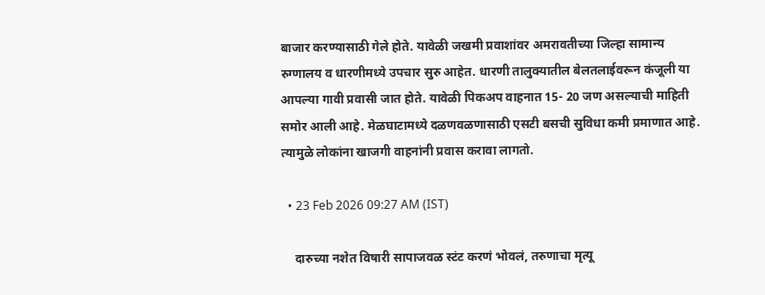बाजार करण्यासाठी गेले होते. यावेळी जखमी प्रवाशांवर अमरावतीच्या जिल्हा सामान्य रुग्णालय व धारणीमध्ये उपचार सुरु आहेत. धारणी तालुक्यातील बेलतलाईवरून कंजूली या आपल्या गावी प्रवासी जात होते. यावेळी पिकअप वाहनात 15- 20 जण असल्याची माहिती समोर आली आहे. मेळघाटामध्ये दळणवळणासाठी एसटी बसची सुविधा कमी प्रमाणात आहे. त्यामुळे लोकांना खाजगी वाहनांनी प्रवास करावा लागतो.

  • 23 Feb 2026 09:27 AM (IST)

    दारुच्या नशेत विषारी सापाजवळ स्टंट करणं भोवलं, तरुणाचा मृत्यू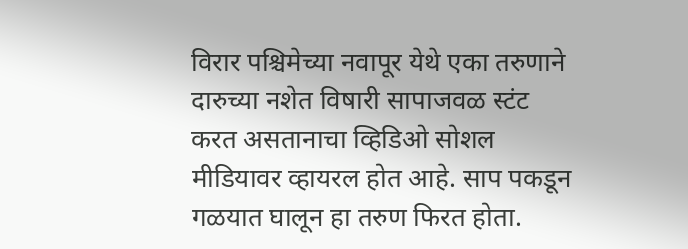विरार पश्चिमेच्या नवापूर येथे एका तरुणाने दारुच्या नशेत विषारी सापाजवळ स्टंट करत असतानाचा व्हिडिओ सोशल मीडियावर व्हायरल होत आहे. साप पकडून गळयात घालून हा तरुण फिरत होता.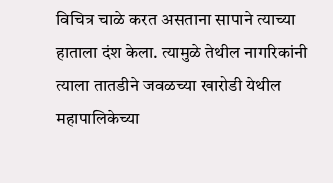विचित्र चाळे करत असताना सापाने त्याच्या हाताला दंश केला. त्यामुळे तेथील नागरिकांनी त्याला तातडीने जवळच्या खारोडी येथील महापालिकेच्या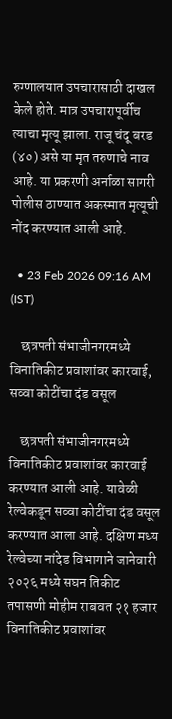रुग्णालयात उपचारासाठी दाखल केले होते. मात्र उपचारापूर्वीच त्याचा मृत्यू झाला. राजू चंदू बरड (४०) असे या मृत तरुणाचे नाव आहे. या प्रकरणी अर्नाळा सागरी पोलीस ठाण्यात अकस्मात मृत्यूची नोंद करण्यात आली आहे.

  • 23 Feb 2026 09:16 AM (IST)

    छत्रपती संभाजीनगरमध्ये विनातिकीट प्रवाशांवर कारवाई, सव्वा कोटींचा दंड वसूल

    छत्रपती संभाजीनगरमध्ये विनातिकीट प्रवाशांवर कारवाई करण्यात आली आहे. यावेळी रेल्वेकडून सव्वा कोटींचा दंड वसूल करण्यात आला आहे. दक्षिण मध्य रेल्वेच्या नांदेड विभागाने जानेवारी २०२६ मध्ये सघन तिकीट तपासणी मोहीम राबवत २१ हजार विनातिकीट प्रवाशांवर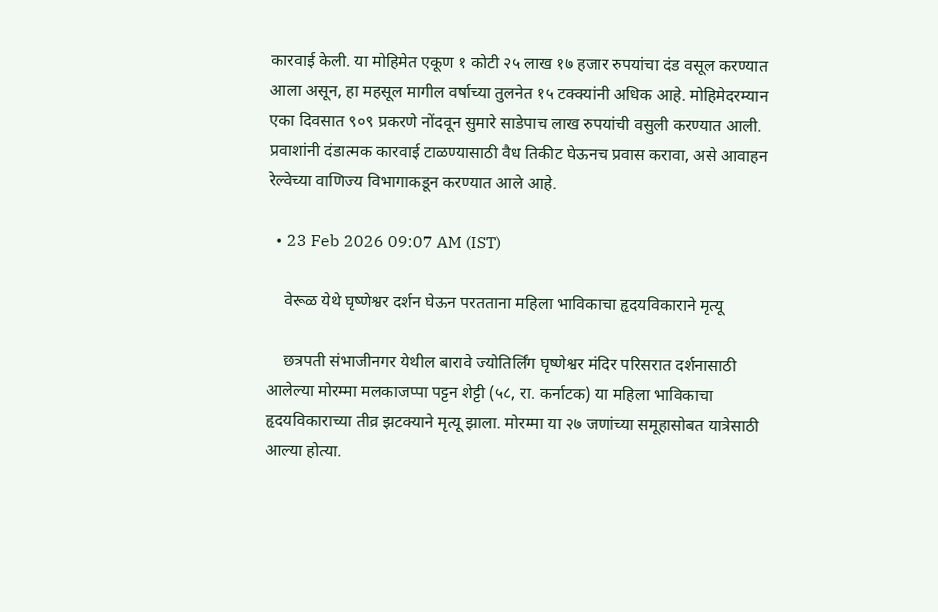कारवाई केली. या मोहिमेत एकूण १ कोटी २५ लाख १७ हजार रुपयांचा दंड वसूल करण्यात आला असून, हा महसूल मागील वर्षाच्या तुलनेत १५ टक्क्यांनी अधिक आहे. मोहिमेदरम्यान एका दिवसात ९०९ प्रकरणे नोंदवून सुमारे साडेपाच लाख रुपयांची वसुली करण्यात आली. प्रवाशांनी दंडात्मक कारवाई टाळण्यासाठी वैध तिकीट घेऊनच प्रवास करावा, असे आवाहन रेल्वेच्या वाणिज्य विभागाकडून करण्यात आले आहे.

  • 23 Feb 2026 09:07 AM (IST)

    वेरूळ येथे घृष्णेश्वर दर्शन घेऊन परतताना महिला भाविकाचा हृदयविकाराने मृत्यू

    छत्रपती संभाजीनगर येथील बारावे ज्योतिर्लिंग घृष्णेश्वर मंदिर परिसरात दर्शनासाठी आलेल्या मोरम्मा मलकाजप्पा पट्टन शेट्टी (५८, रा. कर्नाटक) या महिला भाविकाचा हृदयविकाराच्या तीव्र झटक्याने मृत्यू झाला. मोरम्मा या २७ जणांच्या समूहासोबत यात्रेसाठी आल्या होत्या.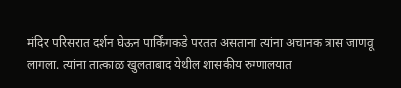मंदिर परिसरात दर्शन घेऊन पार्किंगकडे परतत असताना त्यांना अचानक त्रास जाणवू लागला. त्यांना तात्काळ खुलताबाद येथील शासकीय रुग्णालयात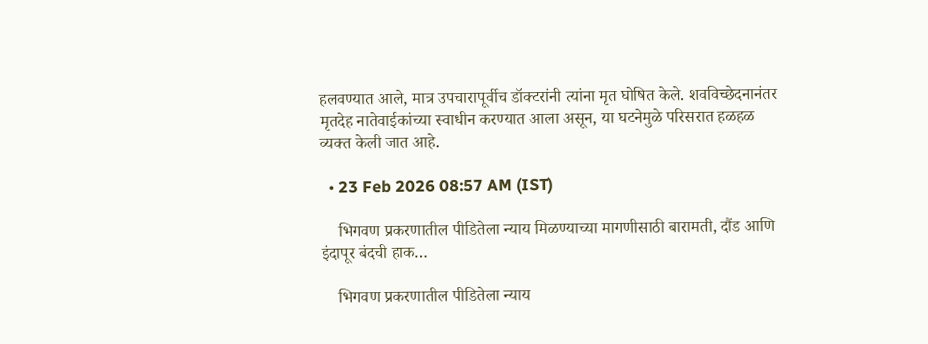हलवण्यात आले, मात्र उपचारापूर्वीच डॉक्टरांनी त्यांना मृत घोषित केले. शवविच्छेदनानंतर मृतदेह नातेवाईकांच्या स्वाधीन करण्यात आला असून, या घटनेमुळे परिसरात हळहळ व्यक्त केली जात आहे.

  • 23 Feb 2026 08:57 AM (IST)

    भिगवण प्रकरणातील पीडितेला न्याय मिळण्याच्या मागणीसाठी बारामती, दौंड आणि इंदापूर बंदची हाक…

    भिगवण प्रकरणातील पीडितेला न्याय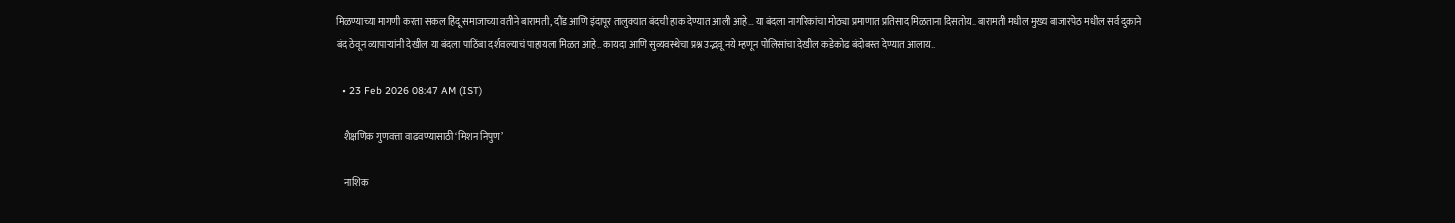मिळण्याच्या मागणी करता सकल हिंदू समाजाच्या वतीने बारामती, दौंड आणि इंदापूर तालुक्यात बंदची हाक देण्यात आली आहे… या बंदला नागरिकांचा मोठ्या प्रमाणात प्रतिसाद मिळताना दिसतोय.. बारामती मधील मुख्य बाजारपेठ मधील सर्व दुकाने बंद ठेवून व्यापाऱ्यांनी देखील या बंदला पाठिंबा दर्शवल्याचं पाहायला मिळत आहे.. कायदा आणि सुव्यवस्थेचा प्रश्न उद्भवू नये म्हणून पोलिसांचा देखील कडेकोढ बंदोबस्त देण्यात आलाय..

  • 23 Feb 2026 08:47 AM (IST)

    शैक्षणिक गुणवत्ता वाढवण्यासाठी ‘मिशन निपुण’

    नाशिक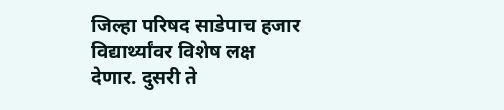जिल्हा परिषद साडेपाच हजार विद्यार्थ्यांवर विशेष लक्ष देणार. दुसरी ते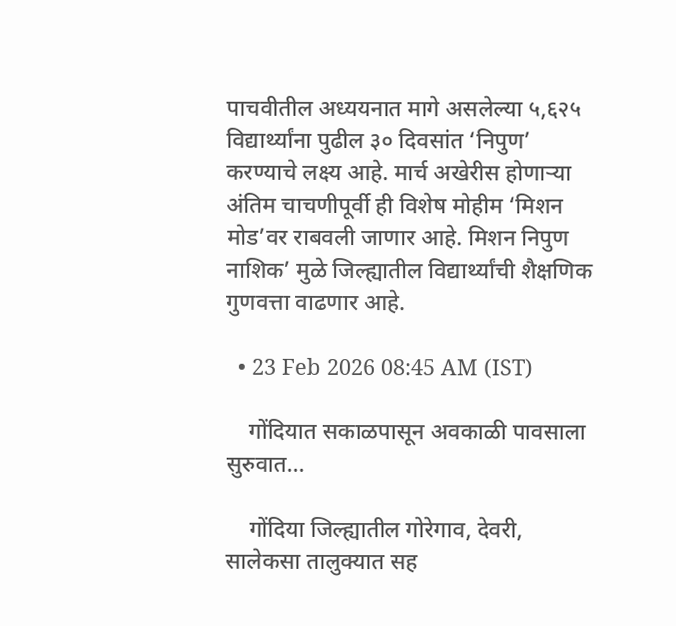पाचवीतील अध्ययनात मागे असलेल्या ५,६२५ विद्यार्थ्यांना पुढील ३० दिवसांत ‘निपुण’ करण्याचे लक्ष्य आहे. मार्च अखेरीस होणाऱ्या अंतिम चाचणीपूर्वी ही विशेष मोहीम ‘मिशन मोड’वर राबवली जाणार आहे. मिशन निपुण नाशिक’ मुळे जिल्ह्यातील विद्यार्थ्यांची शैक्षणिक गुणवत्ता वाढणार आहे.

  • 23 Feb 2026 08:45 AM (IST)

    गोंदियात सकाळपासून अवकाळी पावसाला सुरुवात…

    गोंदिया जिल्ह्यातील गोरेगाव, देवरी, सालेकसा तालुक्यात सह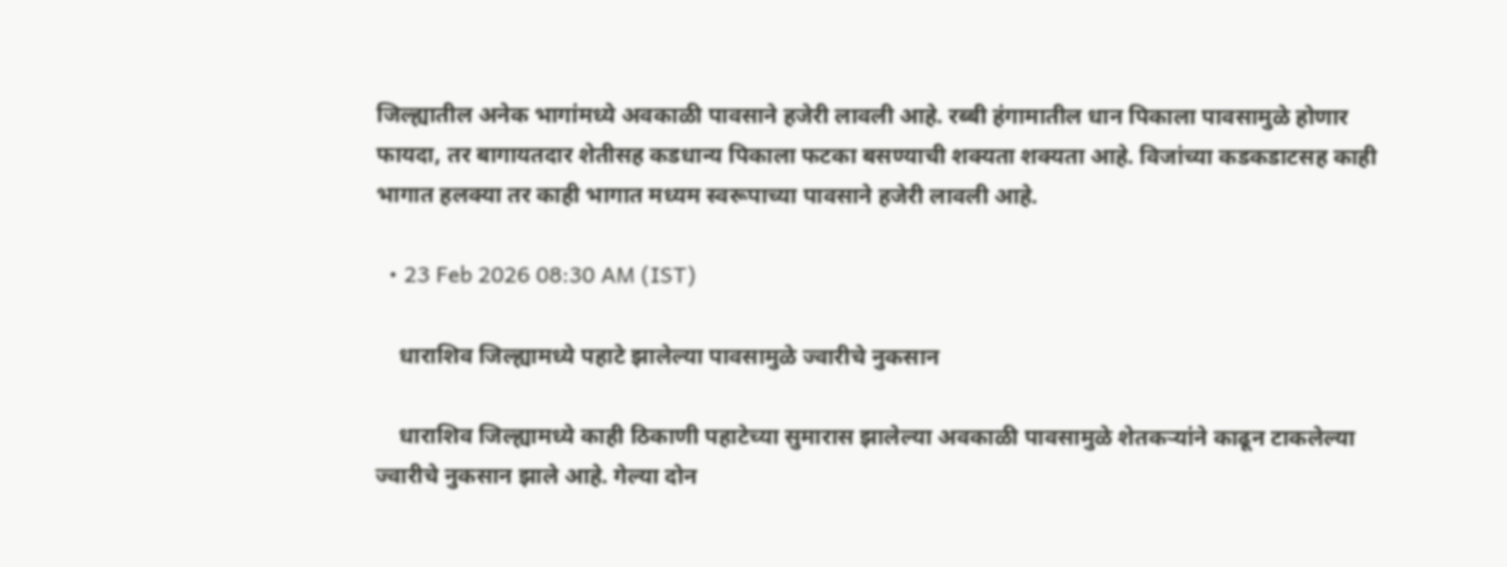जिल्ह्यातील अनेक भागांमध्ये अवकाळी पावसाने हजेरी लावली आहे. रब्बी हंगामातील धान पिकाला पावसामुळे होणार फायदा, तर बागायतदार शेतीसह कडधान्य पिकाला फटका बसण्याची शक्यता शक्यता आहे. विजांच्या कडकडाटसह काही भागात हलक्या तर काही भागात मध्यम स्वरूपाच्या पावसाने हजेरी लावली आहे.

  • 23 Feb 2026 08:30 AM (IST)

    धाराशिव जिल्ह्यामध्ये पहाटे झालेल्या पावसामुळे ज्वारीचे नुकसान

    धाराशिव जिल्ह्यामध्ये काही ठिकाणी पहाटेच्या सुमारास झालेल्या अवकाळी पावसामुळे शेतकऱ्यांने काढून टाकलेल्या ज्वारीचे नुकसान झाले आहे. गेल्या दोन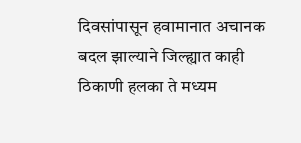दिवसांपासून हवामानात अचानक बदल झाल्याने जिल्ह्यात काही ठिकाणी हलका ते मध्यम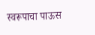स्वरूपाचा पाऊस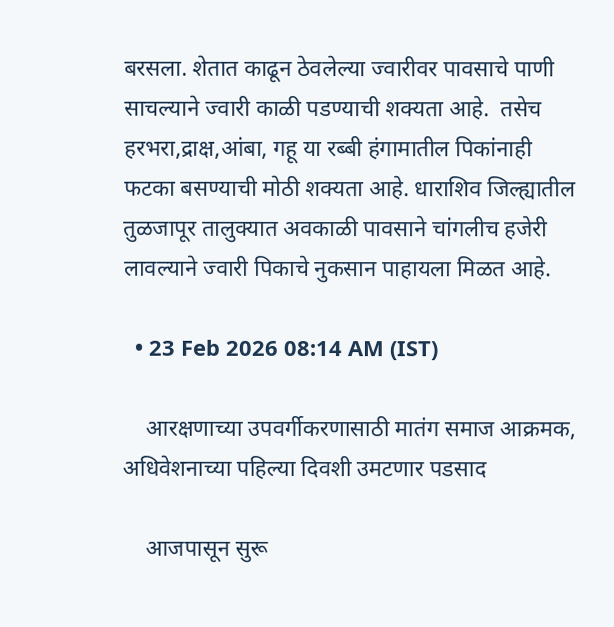बरसला. शेतात काढून ठेवलेल्या ज्वारीवर पावसाचे पाणी साचल्याने ज्वारी काळी पडण्याची शक्यता आहे.  तसेच हरभरा,द्राक्ष,आंबा, गहू या रब्बी हंगामातील पिकांनाही फटका बसण्याची मोठी शक्यता आहे. धाराशिव जिल्ह्यातील तुळजापूर तालुक्यात अवकाळी पावसाने चांगलीच हजेरी लावल्याने ज्वारी पिकाचे नुकसान पाहायला मिळत आहे.

  • 23 Feb 2026 08:14 AM (IST)

    आरक्षणाच्या उपवर्गीकरणासाठी मातंग समाज आक्रमक, अधिवेशनाच्या पहिल्या दिवशी उमटणार पडसाद

    आजपासून सुरू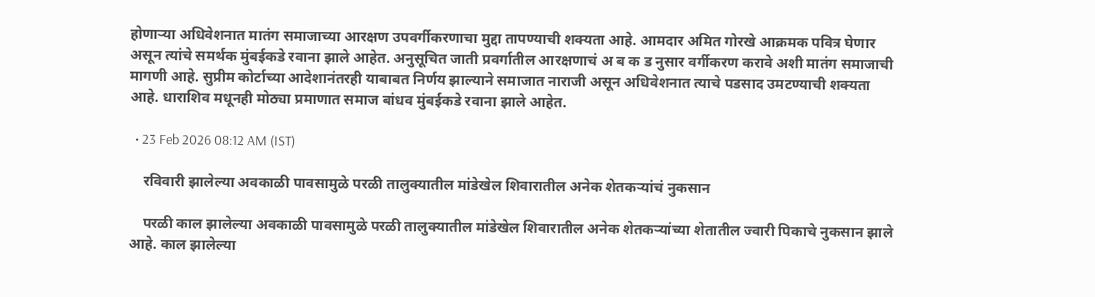होणाऱ्या अधिवेशनात मातंग समाजाच्या आरक्षण उपवर्गीकरणाचा मुद्दा तापण्याची शक्यता आहे. आमदार अमित गोरखे आक्रमक पवित्र घेणार असून त्यांचे समर्थक मुंबईकडे रवाना झाले आहेत. अनुसूचित जाती प्रवर्गातील आरक्षणाचं अ ब क ड नुसार वर्गीकरण करावे अशी मातंग समाजाची मागणी आहे. सुप्रीम कोर्टाच्या आदेशानंतरही याबाबत निर्णय झाल्याने समाजात नाराजी असून अधिवेशनात त्याचे पडसाद उमटण्याची शक्यता आहे. धाराशिव मधूनही मोठ्या प्रमाणात समाज बांधव मुंबईकडे रवाना झाले आहेत.

  • 23 Feb 2026 08:12 AM (IST)

    रविवारी झालेल्या अवकाळी पावसामुळे परळी तालुक्यातील मांडेखेल शिवारातील अनेक शेतकऱ्यांचं नुकसान

    परळी काल झालेल्या अवकाळी पावसामुळे परळी तालुक्यातील मांडेखेल शिवारातील अनेक शेतकऱ्यांच्या शेतातील ज्वारी पिकाचे नुकसान झाले आहे. काल झालेल्या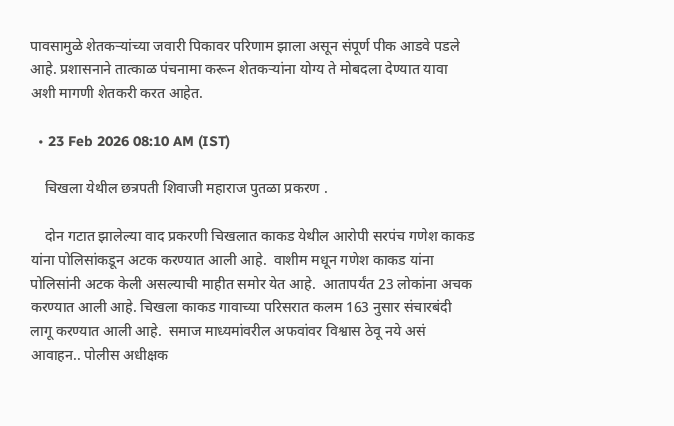पावसामुळे शेतकऱ्यांच्या जवारी पिकावर परिणाम झाला असून संपूर्ण पीक आडवे पडले आहे. प्रशासनाने तात्काळ पंचनामा करून शेतकऱ्यांना योग्य ते मोबदला देण्यात यावा अशी मागणी शेतकरी करत आहेत.

  • 23 Feb 2026 08:10 AM (IST)

    चिखला येथील छत्रपती शिवाजी महाराज पुतळा प्रकरण .

    दोन गटात झालेल्या वाद प्रकरणी चिखलात काकड येथील आरोपी सरपंच गणेश काकड यांना पोलिसांकडून अटक करण्यात आली आहे.  वाशीम मधून गणेश काकड यांना पोलिसांनी अटक केली असल्याची माहीत समोर येत आहे.  आतापर्यंत 23 लोकांना अचक करण्यात आली आहे. चिखला काकड गावाच्या परिसरात कलम 163 नुसार संचारबंदी लागू करण्यात आली आहे.  समाज माध्यमांवरील अफवांवर विश्वास ठेवू नये असं आवाहन.. पोलीस अधीक्षक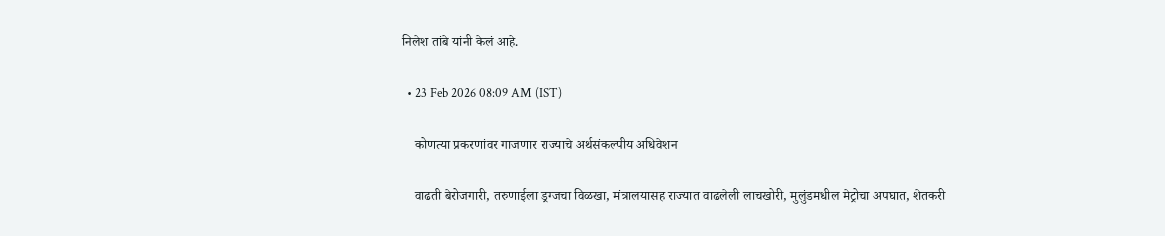निलेश तांबे यांनी केलं आहे.

  • 23 Feb 2026 08:09 AM (IST)

    कोणत्या प्रकरणांवर गाजणार राज्याचे अर्थसंकल्पीय अधिवेशन

    वाढती बेरोजगारी, तरुणाईला ड्रग्जचा विळखा, मंत्रालयासह राज्यात वाढलेली लाचखोरी, मुलुंडमधील मेट्रोचा अपघात, शेतकरी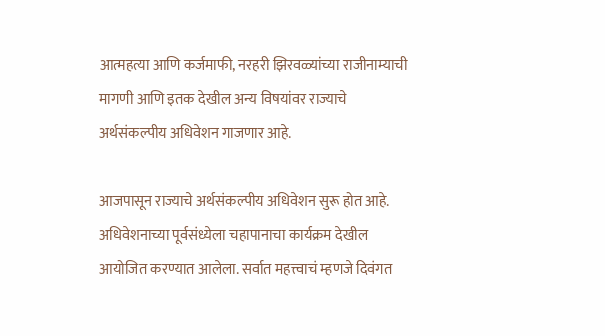आत्महत्या आणि कर्जमाफी, नरहरी झिरवळ्यांच्या राजीनाम्याची मागणी आणि इतक देखील अन्य विषयांवर राज्याचे अर्थसंकल्पीय अधिवेशन गाजणार आहे.

आजपासून राज्याचे अर्थसंकल्पीय अधिवेशन सुरू होत आहे. अधिवेशनाच्या पूर्वसंध्येला चहापानाचा कार्यक्रम देखील आयोजित करण्यात आलेला. सर्वात महत्त्वाचं म्हणजे दिवंगत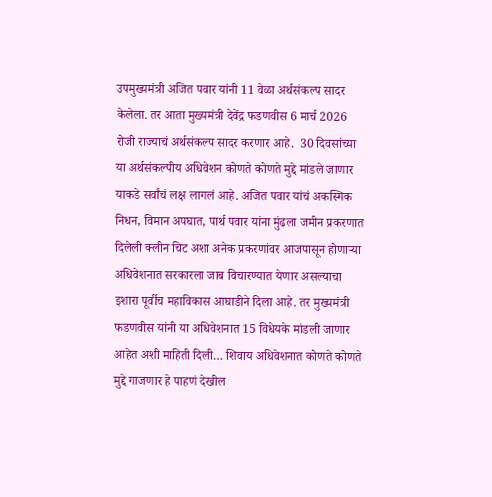उपमुख्यमंत्री अजित पवार यांनी 11 वेळा अर्थसंकल्प सादर केलेला. तर आता मुख्यमंत्री देवेंद्र फडणवीस 6 मार्च 2026 रोजी राज्याचं अर्थसंकल्प सादर करणार आहे.  30 दिवसांच्या या अर्थसंकल्पीय अधिवेशन कोणते कोणते मुद्दे मांडले जाणार याकडे सर्वांचं लक्ष लागलं आहे. अजित पवार यांचं अकस्मिक निधन, विमान अपघात, पार्थ पवार यांना मुंढला जमीन प्रकरणात दिलेली क्लीन चिट अशा अनेक प्रकरणांवर आजपासून होणाऱ्या अधिवेशनात सरकारला जाब विचारण्यात येणार असल्याचा इशारा पूर्वीच महाविकास आघाडीने दिला आहे. तर मुख्यमंत्री फडणवीस यांनी या अधिवेशनात 15 विधेयके मांडली जाणार आहेत अशी माहिती दिली… शिवाय अधिवेशनात कोणते कोणते मुद्दे गाजणार हे पाहणं देखील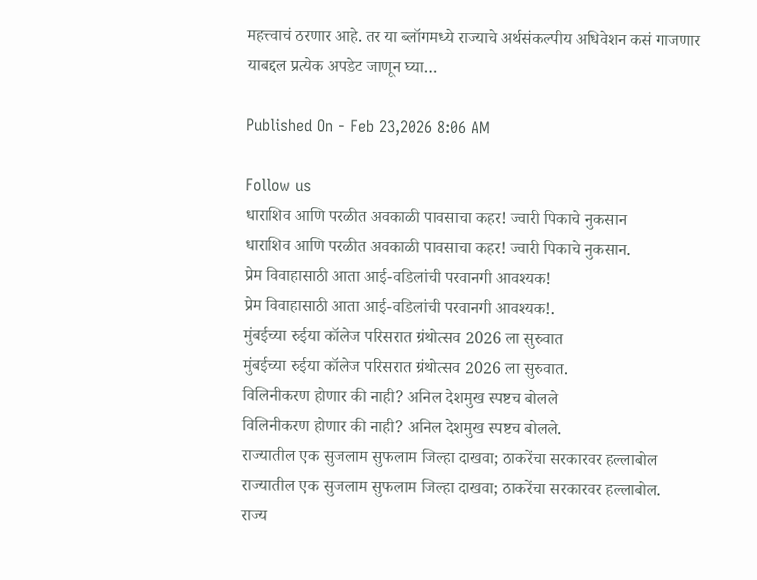महत्त्वाचं ठरणार आहे. तर या ब्लॉगमध्ये राज्याचे अर्थसंकल्पीय अधिवेशन कसं गाजणार याबद्दल प्रत्येक अपडेट जाणून घ्या…

Published On - Feb 23,2026 8:06 AM

Follow us
धाराशिव आणि परळीत अवकाळी पावसाचा कहर! ज्वारी पिकाचे नुकसान
धाराशिव आणि परळीत अवकाळी पावसाचा कहर! ज्वारी पिकाचे नुकसान.
प्रेम विवाहासाठी आता आई-वडिलांची परवानगी आवश्यक!
प्रेम विवाहासाठी आता आई-वडिलांची परवानगी आवश्यक!.
मुंबईच्या रुईया कॉलेज परिसरात ग्रंथोत्सव 2026 ला सुरुवात
मुंबईच्या रुईया कॉलेज परिसरात ग्रंथोत्सव 2026 ला सुरुवात.
विलिनीकरण होणार की नाही? अनिल देशमुख स्पष्टच बोलले
विलिनीकरण होणार की नाही? अनिल देशमुख स्पष्टच बोलले.
राज्यातील एक सुजलाम सुफलाम जिल्हा दाखवा; ठाकरेंचा सरकारवर हल्लाबोल
राज्यातील एक सुजलाम सुफलाम जिल्हा दाखवा; ठाकरेंचा सरकारवर हल्लाबोल.
राज्य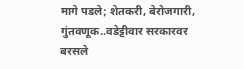मागे पडले; शेतकरी, बेरोजगारी, गुंतवणूक..वडेट्टीवार सरकारवर बरसले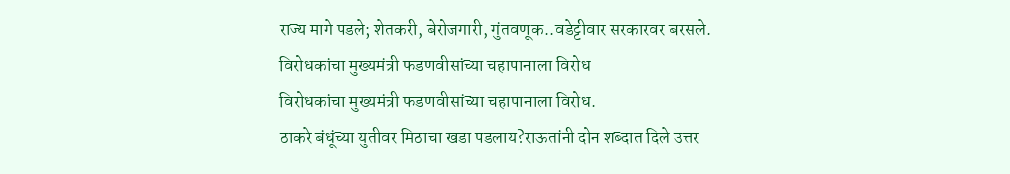राज्य मागे पडले; शेतकरी, बेरोजगारी, गुंतवणूक..वडेट्टीवार सरकारवर बरसले.
विरोधकांचा मुख्यमंत्री फडणवीसांच्या चहापानाला विरोध
विरोधकांचा मुख्यमंत्री फडणवीसांच्या चहापानाला विरोध.
ठाकरे बंधूंच्या युतीवर मिठाचा खडा पडलाय?राऊतांनी दोन शब्दात दिले उत्तर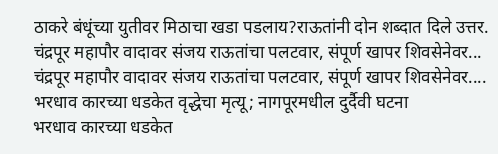ठाकरे बंधूंच्या युतीवर मिठाचा खडा पडलाय?राऊतांनी दोन शब्दात दिले उत्तर.
चंद्रपूर महापौर वादावर संजय राऊतांचा पलटवार, संपूर्ण खापर शिवसेनेवर...
चंद्रपूर महापौर वादावर संजय राऊतांचा पलटवार, संपूर्ण खापर शिवसेनेवर....
भरधाव कारच्या धडकेत वृद्धेचा मृत्यू; नागपूरमधील दुर्दैवी घटना
भरधाव कारच्या धडकेत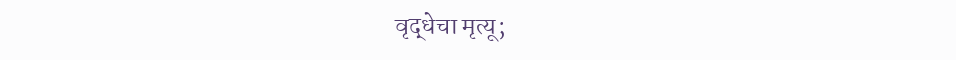वृद्धेचा मृत्यू;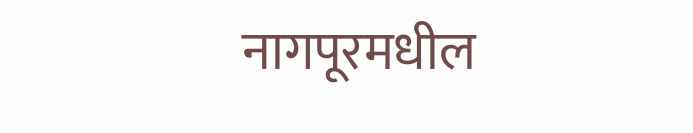नागपूरमधील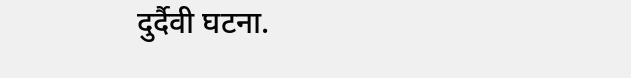दुर्दैवी घटना.